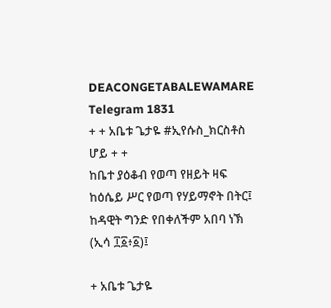DEACONGETABALEWAMARE Telegram 1831
+ + አቤቱ ጌታዬ #ኢየሱስ_ክርስቶስ ሆይ + +
ከቤተ ያዕቆብ የወጣ የዘይት ዛፍ
ከዕሴይ ሥር የወጣ የሃይማኖት በትር፤
ከዳዊት ግንድ የበቀለችም አበባ ነኽ (ኢሳ ፲፩፥፩)፤

+ አቤቱ ጌታዬ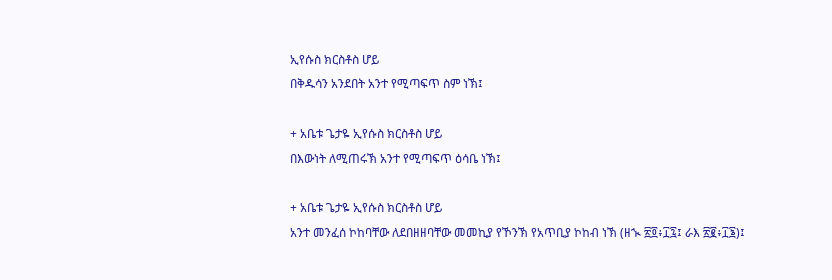ኢየሱስ ክርስቶስ ሆይ
በቅዱሳን አንደበት አንተ የሚጣፍጥ ስም ነኽ፤

+ አቤቱ ጌታዬ ኢየሱስ ክርስቶስ ሆይ
በእውነት ለሚጠሩኽ አንተ የሚጣፍጥ ዕሳቤ ነኽ፤

+ አቤቱ ጌታዬ ኢየሱስ ክርስቶስ ሆይ
አንተ መንፈሰ ኮከባቸው ለደበዘዘባቸው መመኪያ የኾንኽ የአጥቢያ ኮከብ ነኽ (ዘኊ ፳፬፥፲፯፤ ራእ ፳፪፥፲፮)፤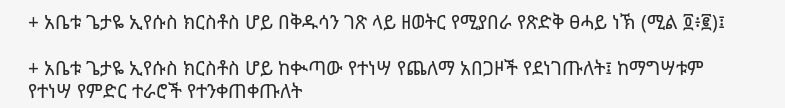+ አቤቱ ጌታዬ ኢየሱስ ክርስቶስ ሆይ በቅዱሳን ገጽ ላይ ዘወትር የሚያበራ የጽድቅ ፀሓይ ነኽ (ሚል ፬፥፪)፤

+ አቤቱ ጌታዬ ኢየሱስ ክርስቶስ ሆይ ከቊጣው የተነሣ የጨለማ አበጋዞች የደነገጡለት፤ ከማግሣቱም የተነሣ የምድር ተራሮች የተንቀጠቀጡለት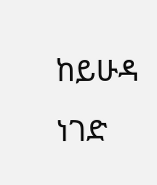ከይሁዳ ነገድ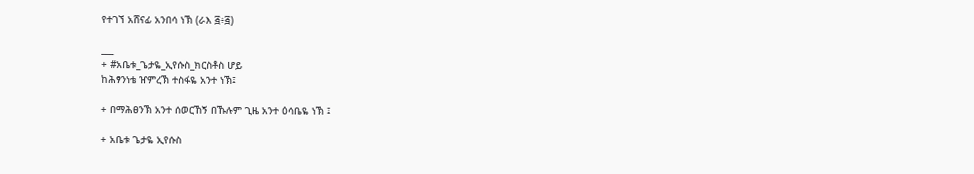የተገኘ አሸናፊ አንበሳ ነኽ (ራእ ፭፥፭)

___
+ #አቤቱ_ጌታዬ_ኢየሱስ_ክርስቶስ ሆይ
ከሕፃንነቴ ዠምረኽ ተስፋዬ አንተ ነኽ፤

+ በማሕፀንኽ አንተ ሰወርኸኝ በኹሉም ጊዜ አንተ ዕሳቤዬ ነኽ ፤

+ አቤቱ ጌታዬ ኢየሱስ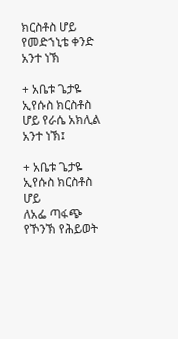ክርስቶስ ሆይ የመድኀኒቴ ቀንድ አንተ ነኽ

+ አቤቱ ጌታዬ ኢየሱስ ክርስቶስ ሆይ የራሴ አክሊል አንተ ነኽ፤

+ አቤቱ ጌታዬ ኢየሱስ ክርስቶስ ሆይ
ለአፌ ጣፋጭ የኾንኽ የሕይወት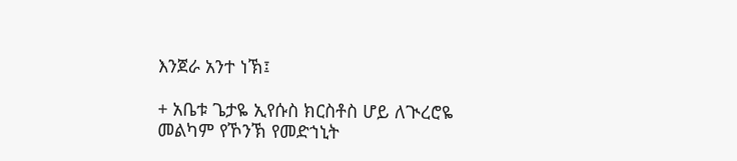እንጀራ አንተ ነኽ፤

+ አቤቱ ጌታዬ ኢየሱስ ክርስቶስ ሆይ ለጒረሮዬ
መልካም የኾንኽ የመድኀኒት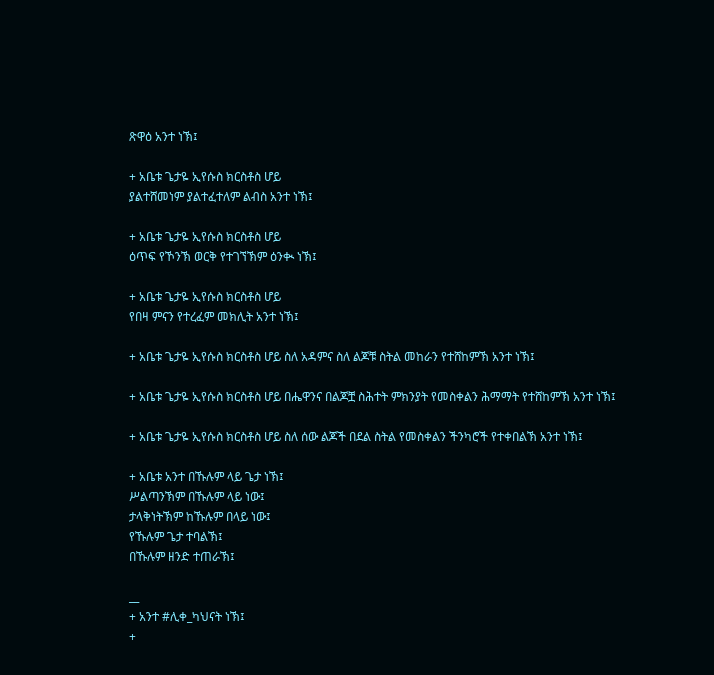ጽዋዕ አንተ ነኽ፤

+ አቤቱ ጌታዬ ኢየሱስ ክርስቶስ ሆይ
ያልተሸመነም ያልተፈተለም ልብስ አንተ ነኽ፤

+ አቤቱ ጌታዬ ኢየሱስ ክርስቶስ ሆይ
ዕጥፍ የኾንኽ ወርቅ የተገኘኽም ዕንቊ ነኽ፤

+ አቤቱ ጌታዬ ኢየሱስ ክርስቶስ ሆይ
የበዛ ምናን የተረፈም መክሊት አንተ ነኽ፤

+ አቤቱ ጌታዬ ኢየሱስ ክርስቶስ ሆይ ስለ አዳምና ስለ ልጆቹ ስትል መከራን የተሸከምኽ አንተ ነኽ፤

+ አቤቱ ጌታዬ ኢየሱስ ክርስቶስ ሆይ በሔዋንና በልጆቿ ስሕተት ምክንያት የመስቀልን ሕማማት የተሸከምኽ አንተ ነኽ፤

+ አቤቱ ጌታዬ ኢየሱስ ክርስቶስ ሆይ ስለ ሰው ልጆች በደል ስትል የመስቀልን ችንካሮች የተቀበልኽ አንተ ነኽ፤

+ አቤቱ አንተ በኹሉም ላይ ጌታ ነኽ፤
ሥልጣንኽም በኹሉም ላይ ነው፤
ታላቅነትኽም ከኹሉም በላይ ነው፤
የኹሉም ጌታ ተባልኽ፤
በኹሉም ዘንድ ተጠራኽ፤

__
+ አንተ #ሊቀ_ካህናት ነኽ፤
+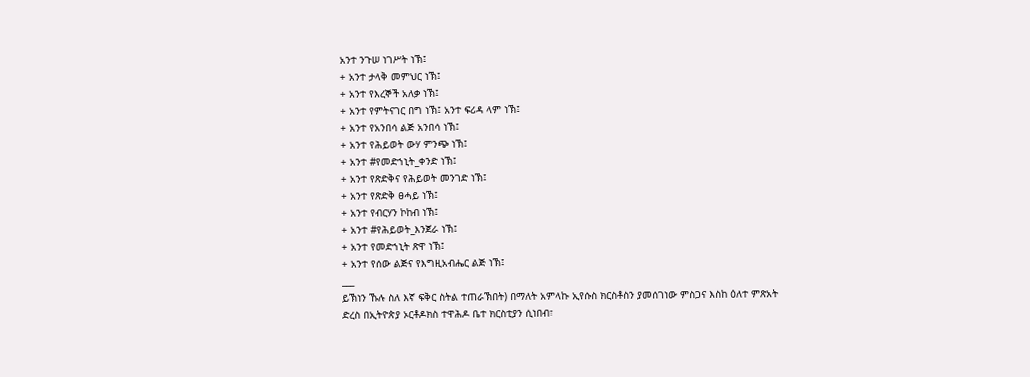አንተ ንጉሠ ነገሥት ነኽ፤
+ አንተ ታላቅ መምህር ነኽ፤
+ አንተ የእረኞች አለቃ ነኽ፤
+ አንተ የምትናገር በግ ነኽ፤ አንተ ፍሪዳ ላም ነኽ፤
+ አንተ የአንበሳ ልጅ አንበሳ ነኽ፤
+ አንተ የሕይወት ውሃ ምንጭ ነኽ፤
+ አንተ #የመድኀኒት_ቀንድ ነኽ፤
+ አንተ የጽድቅና የሕይወት መንገድ ነኽ፤
+ አንተ የጽድቅ ፀሓይ ነኽ፤
+ አንተ የብርሃን ኮከብ ነኽ፤
+ አንተ #የሕይወት_እንጀራ ነኽ፤
+ አንተ የመድኀኒት ጽዋ ነኽ፤
+ አንተ የሰው ልጅና የእግዚአብሔር ልጅ ነኽ፤
___
ይኽነን ኹሉ ስለ እኛ ፍቅር ስትል ተጠራኽበት) በማለት አምላኩ ኢየሱስ ክርስቶስን ያመሰገነው ምስጋና እስከ ዕለተ ምጽአት ድረስ በኢትዮጵያ ኦርቶዶክስ ተዋሕዶ ቤተ ክርስቲያን ሲነበብ፣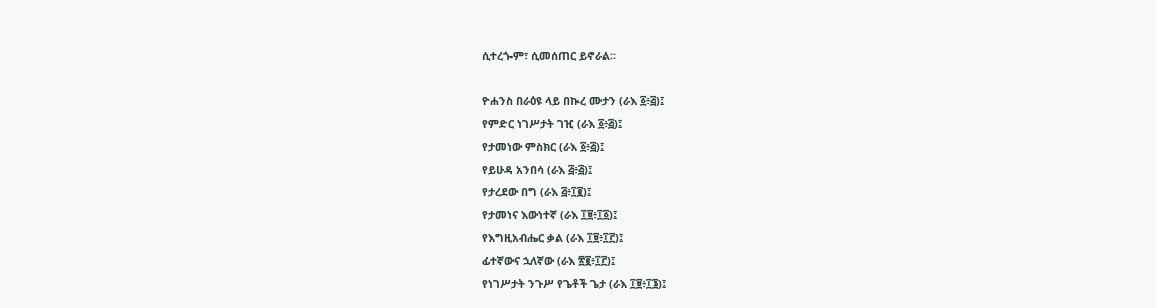ሲተረጐም፣ ሲመሰጠር ይኖራል፡፡

ዮሐንስ በራዕዩ ላይ በኲረ ሙታን (ራእ ፩፥፭)፤
የምድር ነገሥታት ገዢ (ራእ ፩፥፭)፤
የታመነው ምስክር (ራእ ፩፥፭)፤
የይሁዳ አንበሳ (ራእ ፭፥፭)፤
የታረደው በግ (ራእ ፭፥፲፪)፤
የታመነና እውነተኛ (ራእ ፲፱፥፲፩)፤
የእግዚአብሔር ቃል (ራእ ፲፱፥፲፫)፤
ፊተኛውና ኋለኛው (ራእ ፳፪፥፲፫)፤
የነገሥታት ንጉሥ የጌቶች ጌታ (ራእ ፲፱፥፲፮)፤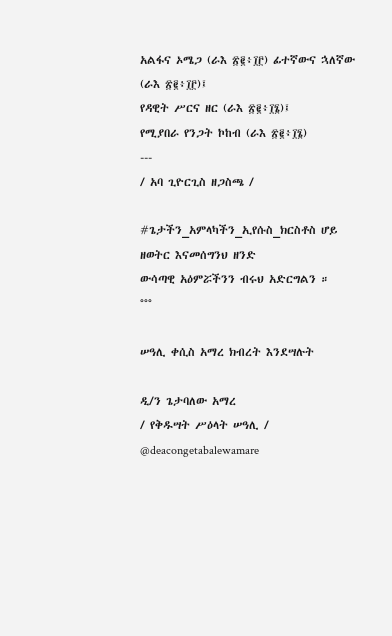አልፋና ኦሜጋ (ራእ ፳፪፥፲፫) ፊተኛውና ኋለኛው (ራእ ፳፪፥፲፫)፤
የዳዊት ሥርና ዘር (ራእ ፳፪፥፲፮)፤
የሚያበራ የንጋት ኮከብ (ራእ ፳፪፥፲፮)
---
/ አባ ጊዮርጊስ ዘጋስጫ /

#ጌታችን_አምላካችን_ኢየሱስ_ክርስቶስ ሆይ
ዘወትር እናመሰግንህ ዘንድ
ውሳጣዊ አዕምሯችንን ብሩህ አድርግልን ።
°°°

ሠዓሊ ቀሲስ አማረ ክብረት እንደሣሉት

ዲ/ን ጌታባለው አማረ
/ የቅዱሣት ሥዕላት ሠዓሊ /
@deacongetabalewamare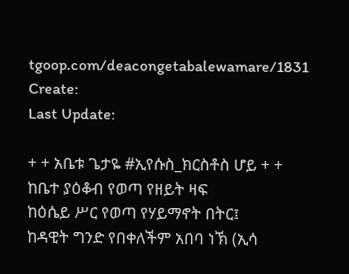tgoop.com/deacongetabalewamare/1831
Create:
Last Update:

+ + አቤቱ ጌታዬ #ኢየሱስ_ክርስቶስ ሆይ + +
ከቤተ ያዕቆብ የወጣ የዘይት ዛፍ
ከዕሴይ ሥር የወጣ የሃይማኖት በትር፤
ከዳዊት ግንድ የበቀለችም አበባ ነኽ (ኢሳ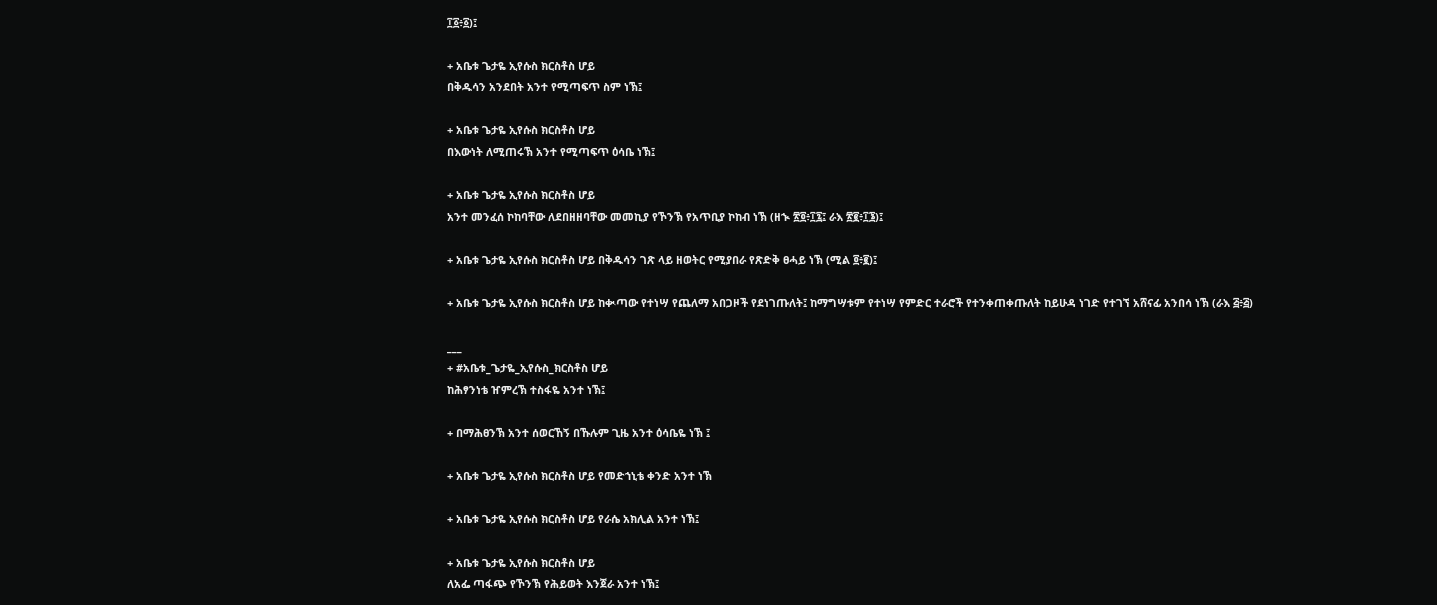፲፩፥፩)፤

+ አቤቱ ጌታዬ ኢየሱስ ክርስቶስ ሆይ
በቅዱሳን አንደበት አንተ የሚጣፍጥ ስም ነኽ፤

+ አቤቱ ጌታዬ ኢየሱስ ክርስቶስ ሆይ
በእውነት ለሚጠሩኽ አንተ የሚጣፍጥ ዕሳቤ ነኽ፤

+ አቤቱ ጌታዬ ኢየሱስ ክርስቶስ ሆይ
አንተ መንፈሰ ኮከባቸው ለደበዘዘባቸው መመኪያ የኾንኽ የአጥቢያ ኮከብ ነኽ (ዘኊ ፳፬፥፲፯፤ ራእ ፳፪፥፲፮)፤

+ አቤቱ ጌታዬ ኢየሱስ ክርስቶስ ሆይ በቅዱሳን ገጽ ላይ ዘወትር የሚያበራ የጽድቅ ፀሓይ ነኽ (ሚል ፬፥፪)፤

+ አቤቱ ጌታዬ ኢየሱስ ክርስቶስ ሆይ ከቊጣው የተነሣ የጨለማ አበጋዞች የደነገጡለት፤ ከማግሣቱም የተነሣ የምድር ተራሮች የተንቀጠቀጡለት ከይሁዳ ነገድ የተገኘ አሸናፊ አንበሳ ነኽ (ራእ ፭፥፭)

___
+ #አቤቱ_ጌታዬ_ኢየሱስ_ክርስቶስ ሆይ
ከሕፃንነቴ ዠምረኽ ተስፋዬ አንተ ነኽ፤

+ በማሕፀንኽ አንተ ሰወርኸኝ በኹሉም ጊዜ አንተ ዕሳቤዬ ነኽ ፤

+ አቤቱ ጌታዬ ኢየሱስ ክርስቶስ ሆይ የመድኀኒቴ ቀንድ አንተ ነኽ

+ አቤቱ ጌታዬ ኢየሱስ ክርስቶስ ሆይ የራሴ አክሊል አንተ ነኽ፤

+ አቤቱ ጌታዬ ኢየሱስ ክርስቶስ ሆይ
ለአፌ ጣፋጭ የኾንኽ የሕይወት እንጀራ አንተ ነኽ፤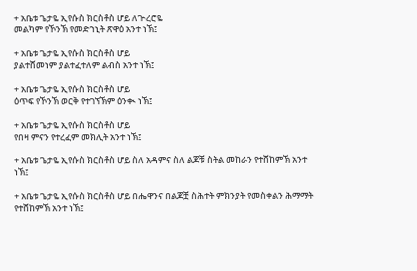+ አቤቱ ጌታዬ ኢየሱስ ክርስቶስ ሆይ ለጒረሮዬ
መልካም የኾንኽ የመድኀኒት ጽዋዕ አንተ ነኽ፤

+ አቤቱ ጌታዬ ኢየሱስ ክርስቶስ ሆይ
ያልተሸመነም ያልተፈተለም ልብስ አንተ ነኽ፤

+ አቤቱ ጌታዬ ኢየሱስ ክርስቶስ ሆይ
ዕጥፍ የኾንኽ ወርቅ የተገኘኽም ዕንቊ ነኽ፤

+ አቤቱ ጌታዬ ኢየሱስ ክርስቶስ ሆይ
የበዛ ምናን የተረፈም መክሊት አንተ ነኽ፤

+ አቤቱ ጌታዬ ኢየሱስ ክርስቶስ ሆይ ስለ አዳምና ስለ ልጆቹ ስትል መከራን የተሸከምኽ አንተ ነኽ፤

+ አቤቱ ጌታዬ ኢየሱስ ክርስቶስ ሆይ በሔዋንና በልጆቿ ስሕተት ምክንያት የመስቀልን ሕማማት የተሸከምኽ አንተ ነኽ፤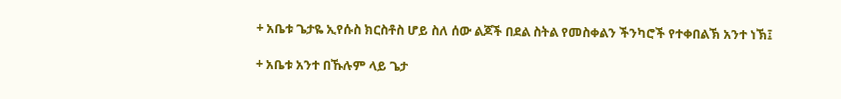+ አቤቱ ጌታዬ ኢየሱስ ክርስቶስ ሆይ ስለ ሰው ልጆች በደል ስትል የመስቀልን ችንካሮች የተቀበልኽ አንተ ነኽ፤

+ አቤቱ አንተ በኹሉም ላይ ጌታ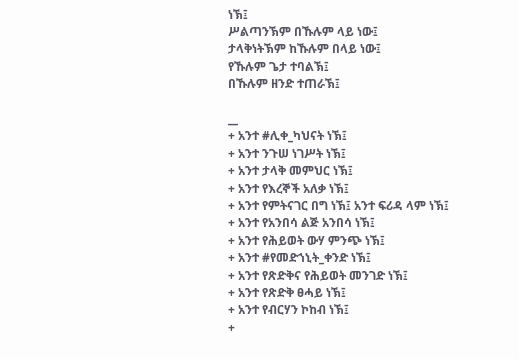ነኽ፤
ሥልጣንኽም በኹሉም ላይ ነው፤
ታላቅነትኽም ከኹሉም በላይ ነው፤
የኹሉም ጌታ ተባልኽ፤
በኹሉም ዘንድ ተጠራኽ፤

__
+ አንተ #ሊቀ_ካህናት ነኽ፤
+ አንተ ንጉሠ ነገሥት ነኽ፤
+ አንተ ታላቅ መምህር ነኽ፤
+ አንተ የእረኞች አለቃ ነኽ፤
+ አንተ የምትናገር በግ ነኽ፤ አንተ ፍሪዳ ላም ነኽ፤
+ አንተ የአንበሳ ልጅ አንበሳ ነኽ፤
+ አንተ የሕይወት ውሃ ምንጭ ነኽ፤
+ አንተ #የመድኀኒት_ቀንድ ነኽ፤
+ አንተ የጽድቅና የሕይወት መንገድ ነኽ፤
+ አንተ የጽድቅ ፀሓይ ነኽ፤
+ አንተ የብርሃን ኮከብ ነኽ፤
+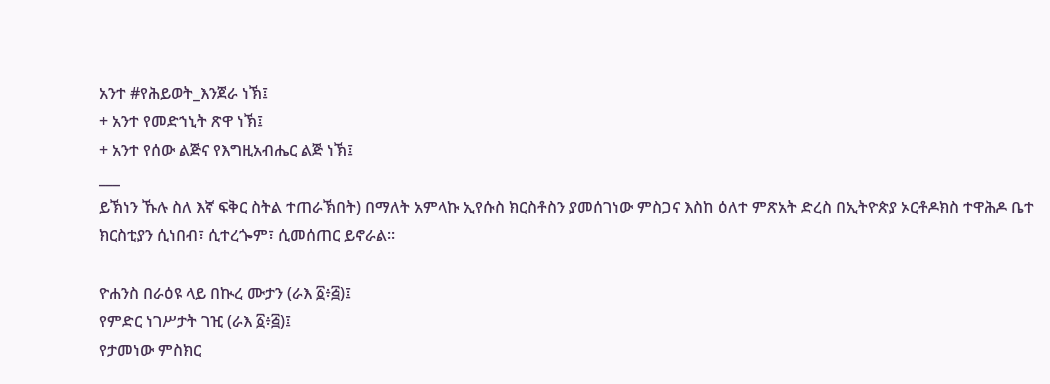አንተ #የሕይወት_እንጀራ ነኽ፤
+ አንተ የመድኀኒት ጽዋ ነኽ፤
+ አንተ የሰው ልጅና የእግዚአብሔር ልጅ ነኽ፤
___
ይኽነን ኹሉ ስለ እኛ ፍቅር ስትል ተጠራኽበት) በማለት አምላኩ ኢየሱስ ክርስቶስን ያመሰገነው ምስጋና እስከ ዕለተ ምጽአት ድረስ በኢትዮጵያ ኦርቶዶክስ ተዋሕዶ ቤተ ክርስቲያን ሲነበብ፣ ሲተረጐም፣ ሲመሰጠር ይኖራል፡፡

ዮሐንስ በራዕዩ ላይ በኲረ ሙታን (ራእ ፩፥፭)፤
የምድር ነገሥታት ገዢ (ራእ ፩፥፭)፤
የታመነው ምስክር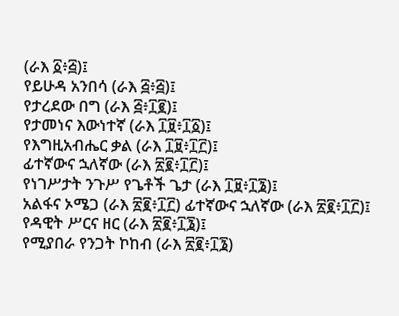(ራእ ፩፥፭)፤
የይሁዳ አንበሳ (ራእ ፭፥፭)፤
የታረደው በግ (ራእ ፭፥፲፪)፤
የታመነና እውነተኛ (ራእ ፲፱፥፲፩)፤
የእግዚአብሔር ቃል (ራእ ፲፱፥፲፫)፤
ፊተኛውና ኋለኛው (ራእ ፳፪፥፲፫)፤
የነገሥታት ንጉሥ የጌቶች ጌታ (ራእ ፲፱፥፲፮)፤
አልፋና ኦሜጋ (ራእ ፳፪፥፲፫) ፊተኛውና ኋለኛው (ራእ ፳፪፥፲፫)፤
የዳዊት ሥርና ዘር (ራእ ፳፪፥፲፮)፤
የሚያበራ የንጋት ኮከብ (ራእ ፳፪፥፲፮)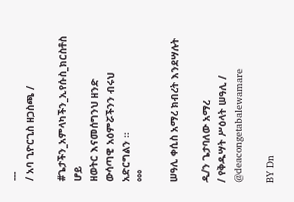---
/ አባ ጊዮርጊስ ዘጋስጫ /

#ጌታችን_አምላካችን_ኢየሱስ_ክርስቶስ ሆይ
ዘወትር እናመሰግንህ ዘንድ
ውሳጣዊ አዕምሯችንን ብሩህ አድርግልን ።
°°°

ሠዓሊ ቀሲስ አማረ ክብረት እንደሣሉት

ዲ/ን ጌታባለው አማረ
/ የቅዱሣት ሥዕላት ሠዓሊ /
@deacongetabalewamare

BY Dn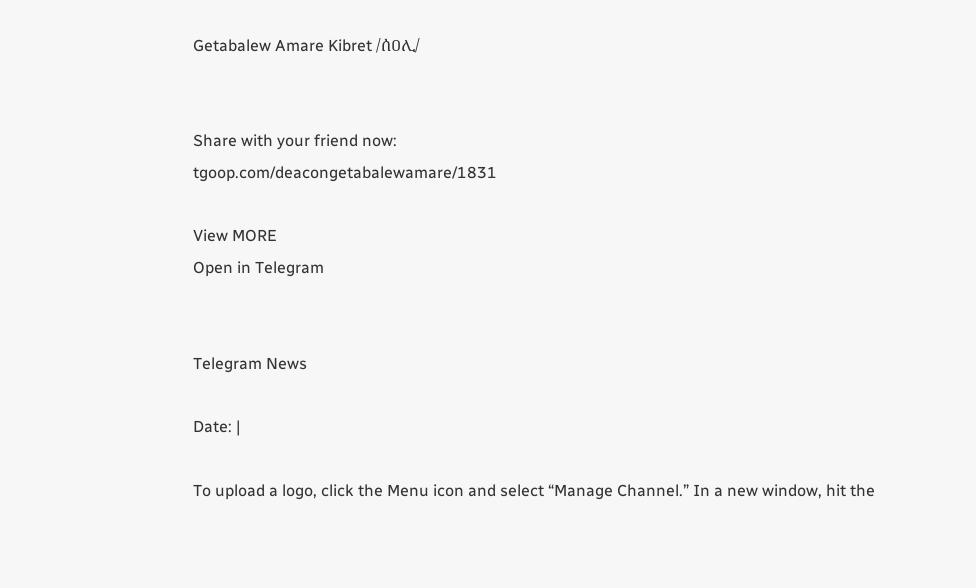Getabalew Amare Kibret /ሰዐሊ/


Share with your friend now:
tgoop.com/deacongetabalewamare/1831

View MORE
Open in Telegram


Telegram News

Date: |

To upload a logo, click the Menu icon and select “Manage Channel.” In a new window, hit the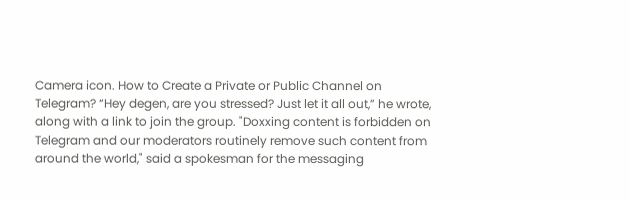Camera icon. How to Create a Private or Public Channel on Telegram? “Hey degen, are you stressed? Just let it all out,” he wrote, along with a link to join the group. "Doxxing content is forbidden on Telegram and our moderators routinely remove such content from around the world," said a spokesman for the messaging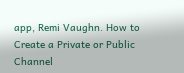app, Remi Vaughn. How to Create a Private or Public Channel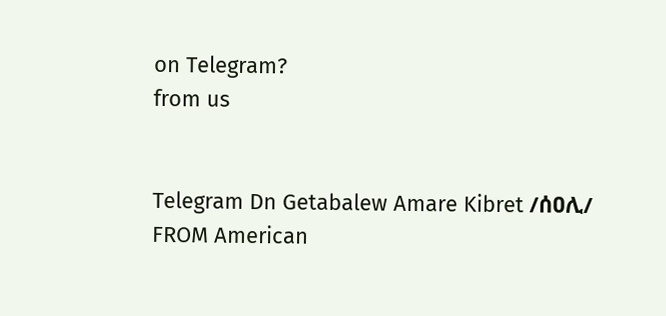on Telegram?
from us


Telegram Dn Getabalew Amare Kibret /ሰዐሊ/
FROM American